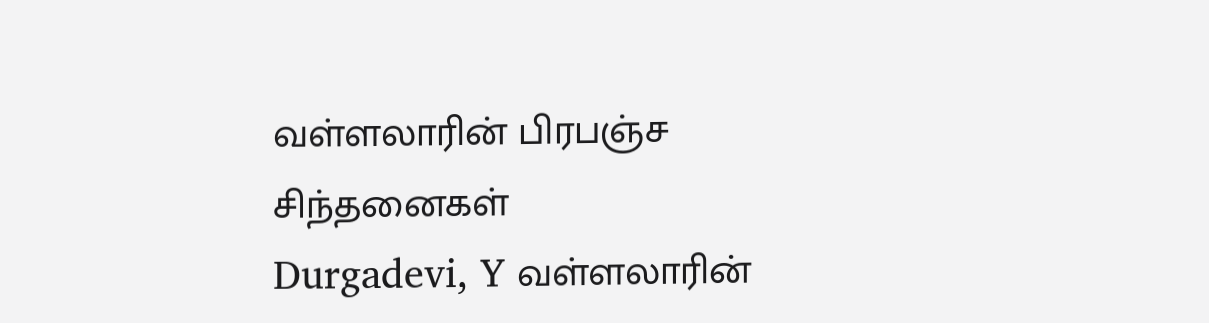வள்ளலாரின் பிரபஞ்ச சிந்தனைகள்
Durgadevi, Y வள்ளலாரின்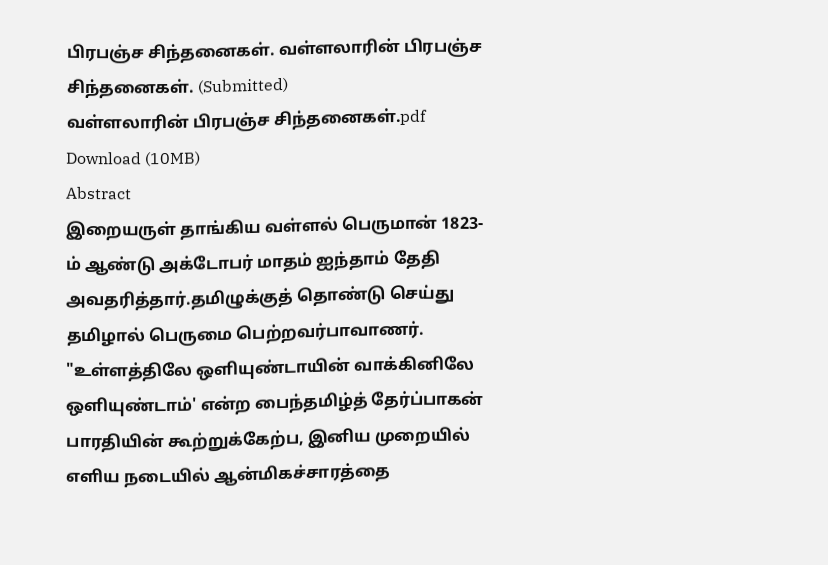பிரபஞ்ச சிந்தனைகள். வள்ளலாரின் பிரபஞ்ச சிந்தனைகள். (Submitted)
வள்ளலாரின் பிரபஞ்ச சிந்தனைகள்.pdf
Download (10MB)
Abstract
இறையருள் தாங்கிய வள்ளல் பெருமான் 1823-ம் ஆண்டு அக்டோபர் மாதம் ஐந்தாம் தேதி அவதரித்தார்.தமிழுக்குத் தொண்டு செய்து தமிழால் பெருமை பெற்றவர்பாவாணர். "உள்ளத்திலே ஒளியுண்டாயின் வாக்கினிலே ஒளியுண்டாம்' என்ற பைந்தமிழ்த் தேர்ப்பாகன் பாரதியின் கூற்றுக்கேற்ப, இனிய முறையில் எளிய நடையில் ஆன்மிகச்சாரத்தை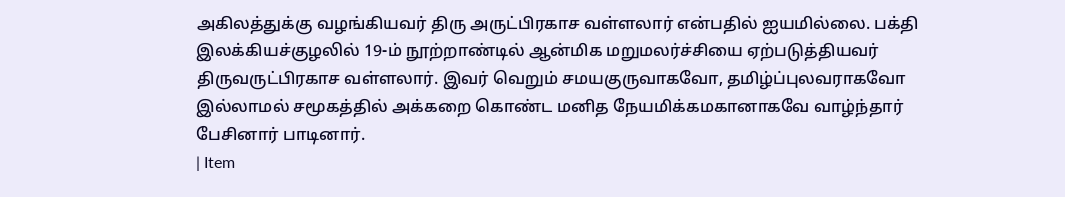அகிலத்துக்கு வழங்கியவர் திரு அருட்பிரகாச வள்ளலார் என்பதில் ஐயமில்லை. பக்தி இலக்கியச்குழலில் 19-ம் நூற்றாண்டில் ஆன்மிக மறுமலர்ச்சியை ஏற்படுத்தியவர் திருவருட்பிரகாச வள்ளலார். இவர் வெறும் சமயகுருவாகவோ, தமிழ்ப்புலவராகவோ இல்லாமல் சமூகத்தில் அக்கறை கொண்ட மனித நேயமிக்கமகானாகவே வாழ்ந்தார் பேசினார் பாடினார்.
| Item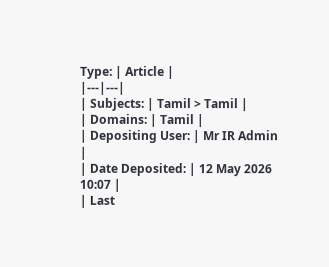Type: | Article |
|---|---|
| Subjects: | Tamil > Tamil |
| Domains: | Tamil |
| Depositing User: | Mr IR Admin |
| Date Deposited: | 12 May 2026 10:07 |
| Last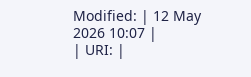Modified: | 12 May 2026 10:07 |
| URI: |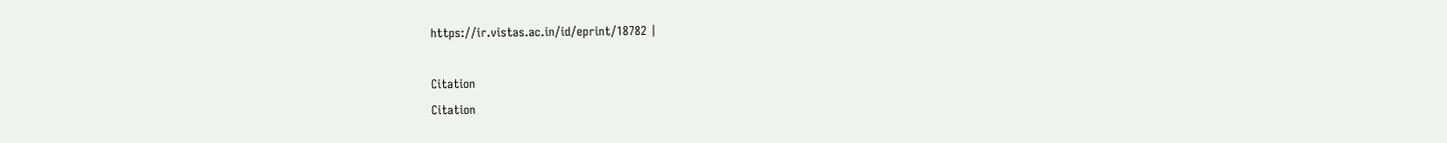https://ir.vistas.ac.in/id/eprint/18782 |

Citation
Citation